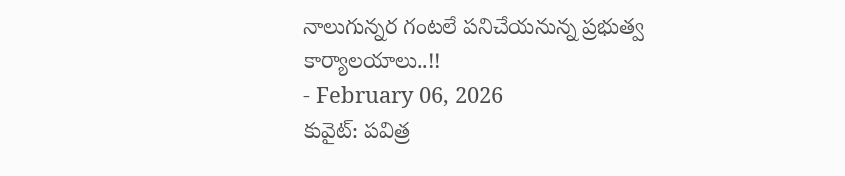నాలుగున్నర గంటలే పనిచేయనున్న ప్రభుత్వ కార్యాలయాలు..!!
- February 06, 2026
కువైట్: పవిత్ర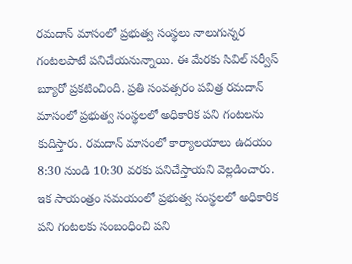రమదాన్ మాసంలో ప్రభుత్వ సంస్థలు నాలుగున్నర గంటలపాటే పనిచేయనున్నాయి. ఈ మేరకు సివిల్ సర్వీస్ బ్యూరో ప్రకటించింది. ప్రతి సంవత్సరం పవిత్ర రమదాన్ మాసంలో ప్రభుత్వ సంస్థలలో అధికారిక పని గంటలను కుదిస్తారు. రమదాన్ మాసంలో కార్యాలయాలు ఉదయం 8:30 నుండి 10:30 వరకు పనిచేస్తాయని వెల్లడించారు. ఇక సాయంత్రం సమయంలో ప్రభుత్వ సంస్థలలో అధికారిక పని గంటలకు సంబంధించి పని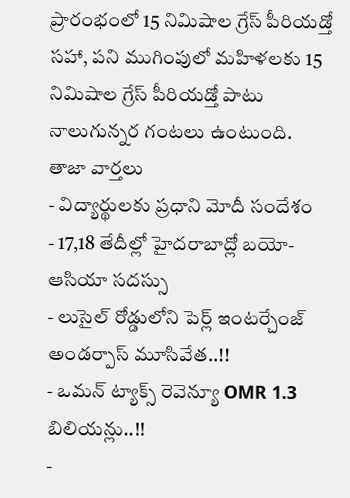ప్రారంభంలో 15 నిమిషాల గ్రేస్ పీరియడ్తో సహా, పని ముగింపులో మహిళలకు 15 నిమిషాల గ్రేస్ పీరియడ్తో పాటు నాలుగున్నర గంటలు ఉంటుంది.
తాజా వార్తలు
- విద్యార్థులకు ప్రధాని మోదీ సందేశం
- 17,18 తేదీల్లో హైదరాబాద్లో బయో-ఆసియా సదస్సు
- లుసైల్ రోడ్డులోని పెర్ల్ ఇంటర్చేంజ్ అండర్పాస్ మూసివేత..!!
- ఒమన్ ట్యాక్స్ రెవెన్యూ OMR 1.3 బిలియన్లు..!!
-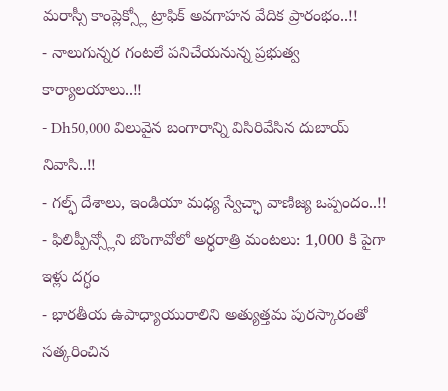మరాస్సీ కాంప్లెక్స్లో ట్రాఫిక్ అవగాహన వేదిక ప్రారంభం..!!
- నాలుగున్నర గంటలే పనిచేయనున్న ప్రభుత్వ కార్యాలయాలు..!!
- Dh50,000 విలువైన బంగారాన్ని విసిరివేసిన దుబాయ్ నివాసి..!!
- గల్ఫ్ దేశాలు, ఇండియా మధ్య స్వేచ్ఛా వాణిజ్య ఒప్పందం..!!
- ఫిలిప్పీన్స్లోని బొంగావోలో అర్ధరాత్రి మంటలు: 1,000 కి పైగా ఇళ్లు దగ్ధం
- భారతీయ ఉపాధ్యాయురాలిని అత్యుత్తమ పురస్కారంతో సత్కరించిన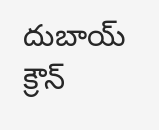దుబాయ్ క్రౌన్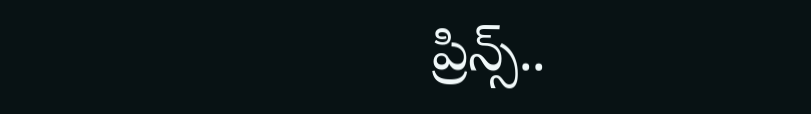ప్రిన్స్..